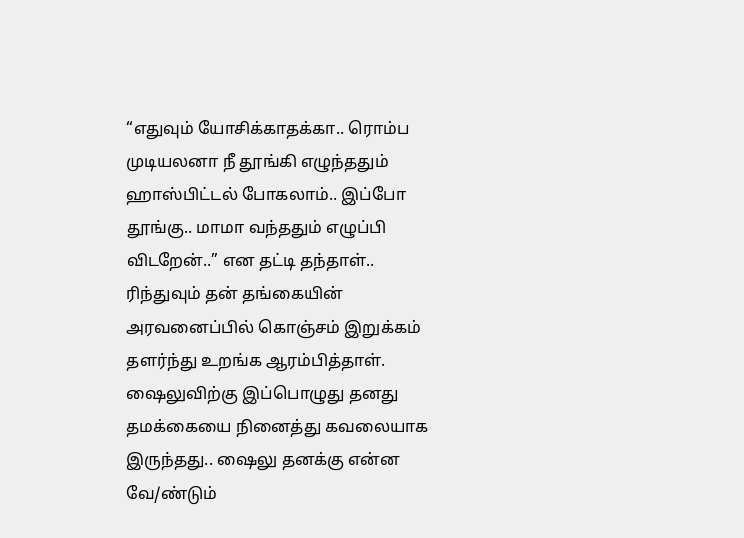“எதுவும் யோசிக்காதக்கா.. ரொம்ப முடியலனா நீ தூங்கி எழுந்ததும் ஹாஸ்பிட்டல் போகலாம்.. இப்போ தூங்கு.. மாமா வந்ததும் எழுப்பி விடறேன்..” என தட்டி தந்தாள்..
ரிந்துவும் தன் தங்கையின் அரவனைப்பில் கொஞ்சம் இறுக்கம் தளர்ந்து உறங்க ஆரம்பித்தாள்.
ஷைலுவிற்கு இப்பொழுது தனது தமக்கையை நினைத்து கவலையாக இருந்தது.. ஷைலு தனக்கு என்ன வே/ண்டும்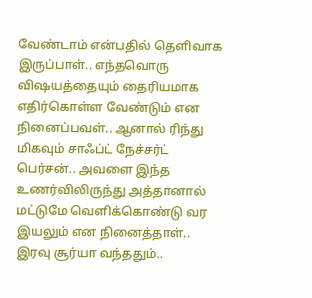வேண்டாம் என்பதில் தெளிவாக இருப்பாள்.. எந்தவொரு விஷயத்தையும் தைரியமாக எதிர்கொள்ள வேண்டும் என நினைப்பவள்.. ஆனால் ரிந்து மிகவும் சாஃப்ட் நேச்சர்ட் பெர்சன்.. அவளை இந்த உணர்விலிருந்து அத்தானால் மட்டுமே வெளிக்கொண்டு வர இயலும் என நினைத்தாள்..
இரவு சூர்யா வந்ததும்..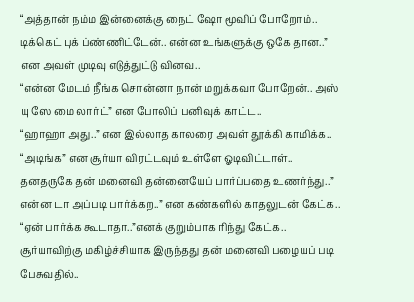“அத்தான் நம்ம இன்னைக்கு நைட் ஷோ மூவிப் போறோம்.. டிக்கெட் புக் ப்ண்ணிட்டேன்.. என்ன உங்களுக்கு ஒகே தான..” என அவள் முடிவு எடுத்துட்டு வினவ..
“என்ன மேடம் நீங்க சொன்னா நான் மறுக்கவா போறேன்.. அஸ் யு ஸே மை லார்ட்” என போலிப் பனிவுக் காட்ட..
“ஹாஹா அது..” என இல்லாத காலரை அவள் தூக்கி காமிக்க..
“அடிங்க” என சூர்யா விரட்டவும் உள்ளே ஓடிவிட்டாள்..
தனதருகே தன் மனைவி தன்னையேப் பார்ப்பதை உணர்ந்து..” என்ன டா அப்படி பார்க்கற..” என கண்களில் காதலுடன் கேட்க..
“ஏன் பார்க்க கூடாதா..”எனக் குறும்பாக ரிந்து கேட்க..
சூர்யாவிற்கு மகிழ்ச்சியாக இருந்தது தன் மனைவி பழையப் படி பேசுவதில்..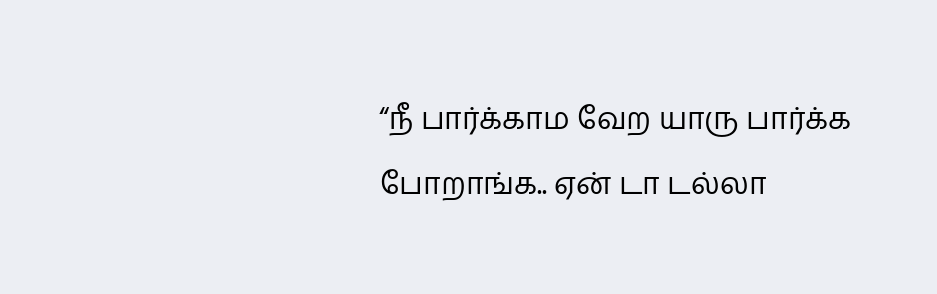“நீ பார்க்காம வேற யாரு பார்க்க போறாங்க.. ஏன் டா டல்லா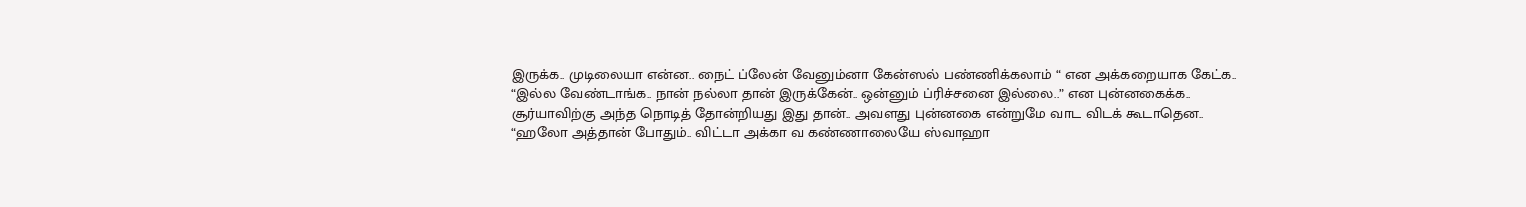இருக்க.. முடிலையா என்ன.. நைட் ப்லேன் வேனும்னா கேன்ஸல் பண்ணிக்கலாம் “ என அக்கறையாக கேட்க..
“இல்ல வேண்டாங்க.. நான் நல்லா தான் இருக்கேன்.. ஒன்னும் ப்ரிச்சனை இல்லை..” என புன்னகைக்க..
சூர்யாவிற்கு அந்த நொடித் தோன்றியது இது தான்.. அவளது புன்னகை என்றுமே வாட விடக் கூடாதென..
“ஹலோ அத்தான் போதும்.. விட்டா அக்கா வ கண்ணாலையே ஸ்வாஹா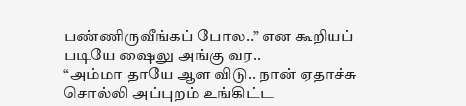பண்ணிருவீங்கப் போல..” என கூறியப் படியே ஷைலு அங்கு வர..
“அம்மா தாயே ஆள விடு.. நான் ஏதாச்சு சொல்லி அப்புறம் உங்கிட்ட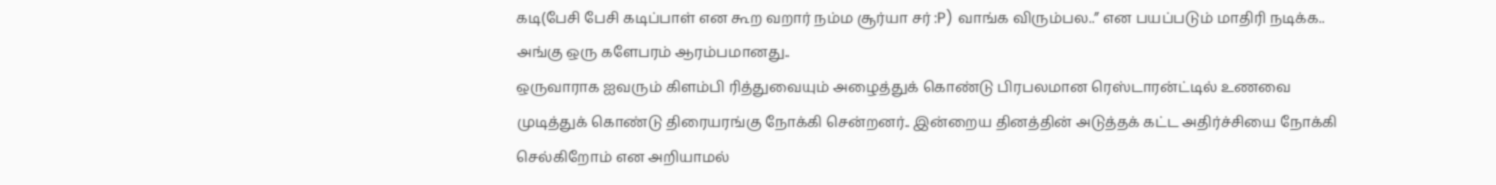கடி(பேசி பேசி கடிப்பாள் என கூற வறார் நம்ம சூர்யா சர் :P) வாங்க விரும்பல..” என பயப்படும் மாதிரி நடிக்க.. அங்கு ஒரு களேபரம் ஆரம்பமானது..
ஒருவாராக ஐவரும் கிளம்பி ரித்துவையும் அழைத்துக் கொண்டு பிரபலமான ரெஸ்டாரன்ட்டில் உணவை முடித்துக் கொண்டு திரையரங்கு நோக்கி சென்றனர்.. இன்றைய தினத்தின் அடுத்தக் கட்ட அதிர்ச்சியை நோக்கி செல்கிறோம் என அறியாமல்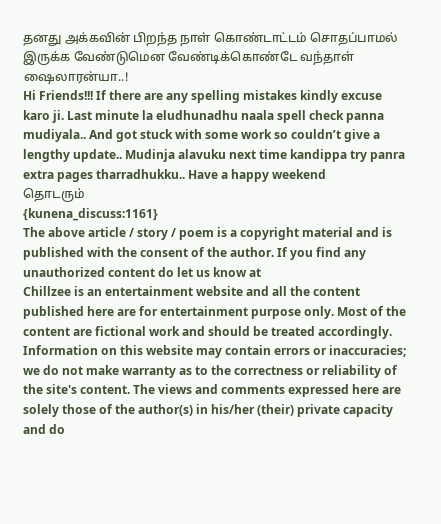தனது அக்கவின் பிறந்த நாள் கொண்டாட்டம் சொதப்பாமல் இருக்க வேண்டுமென வேண்டிக்கொண்டே வந்தாள் ஷைலாரன்யா..!
Hi Friends!!! If there are any spelling mistakes kindly excuse karo ji. Last minute la eludhunadhu naala spell check panna mudiyala.. And got stuck with some work so couldn’t give a lengthy update.. Mudinja alavuku next time kandippa try panra extra pages tharradhukku.. Have a happy weekend
தொடரும்
{kunena_discuss:1161}
The above article / story / poem is a copyright material and is published with the consent of the author. If you find any unauthorized content do let us know at
Chillzee is an entertainment website and all the content published here are for entertainment purpose only. Most of the content are fictional work and should be treated accordingly. Information on this website may contain errors or inaccuracies; we do not make warranty as to the correctness or reliability of the site's content. The views and comments expressed here are solely those of the author(s) in his/her (their) private capacity and do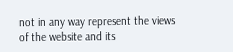not in any way represent the views of the website and its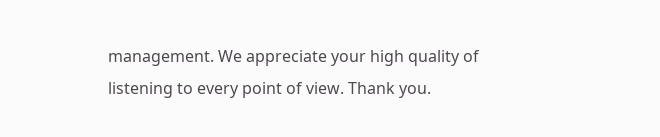management. We appreciate your high quality of listening to every point of view. Thank you.